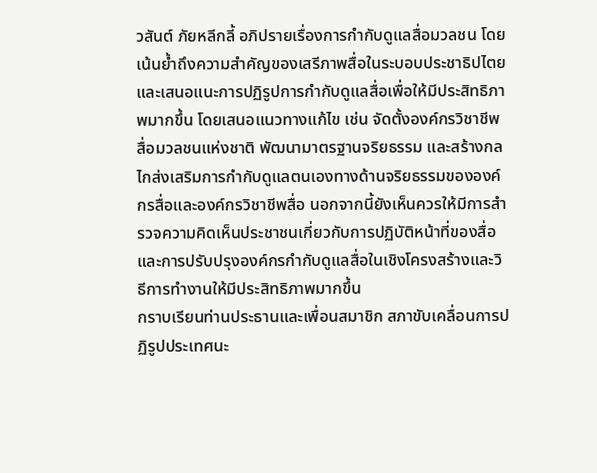วสันต์ ภัยหลีกลี้ อภิปรายเรื่องการกํากับดูแลสื่อมวลชน โดยเน้นย้ำถึงความสําคัญของเสรีภาพสื่อในระบอบประชาธิปไตย และเสนอแนะการปฏิรูปการกํากับดูแลสื่อเพื่อให้มีประสิทธิภาพมากขึ้น โดยเสนอแนวทางแก้ไข เช่น จัดตั้งองค์กรวิชาชีพสื่อมวลชนแห่งชาติ พัฒนามาตรฐานจริยธรรม และสร้างกลไกส่งเสริมการกำกับดูแลตนเองทางด้านจริยธรรมขององค์กรสื่อและองค์กรวิชาชีพสื่อ นอกจากนี้ยังเห็นควรให้มีการสํารวจความคิดเห็นประชาชนเกี่ยวกับการปฏิบัติหน้าที่ของสื่อ และการปรับปรุงองค์กรกํากับดูแลสื่อในเชิงโครงสร้างและวิธีการทํางานให้มีประสิทธิภาพมากขึ้น
กราบเรียนท่านประธานและเพื่อนสมาชิก สภาขับเคลื่อนการปฏิรูปประเทศนะ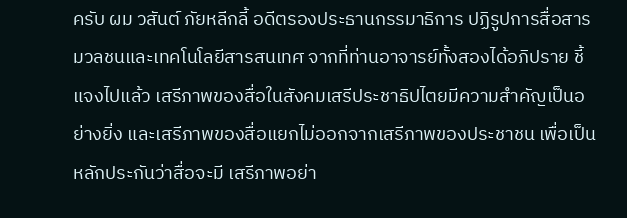ครับ ผม วสันต์ ภัยหลีกลี้ อดีตรองประธานกรรมาธิการ ปฏิรูปการสื่อสารมวลชนและเทคโนโลยีสารสนเทศ จากที่ท่านอาจารย์ทั้งสองได้อภิปราย ชี้แจงไปแล้ว เสรีภาพของสื่อในสังคมเสรีประชาธิปไตยมีความสําคัญเป็นอย่างยิ่ง และเสรีภาพของสื่อแยกไม่ออกจากเสรีภาพของประชาชน เพื่อเป็นหลักประกันว่าสื่อจะมี เสรีภาพอย่า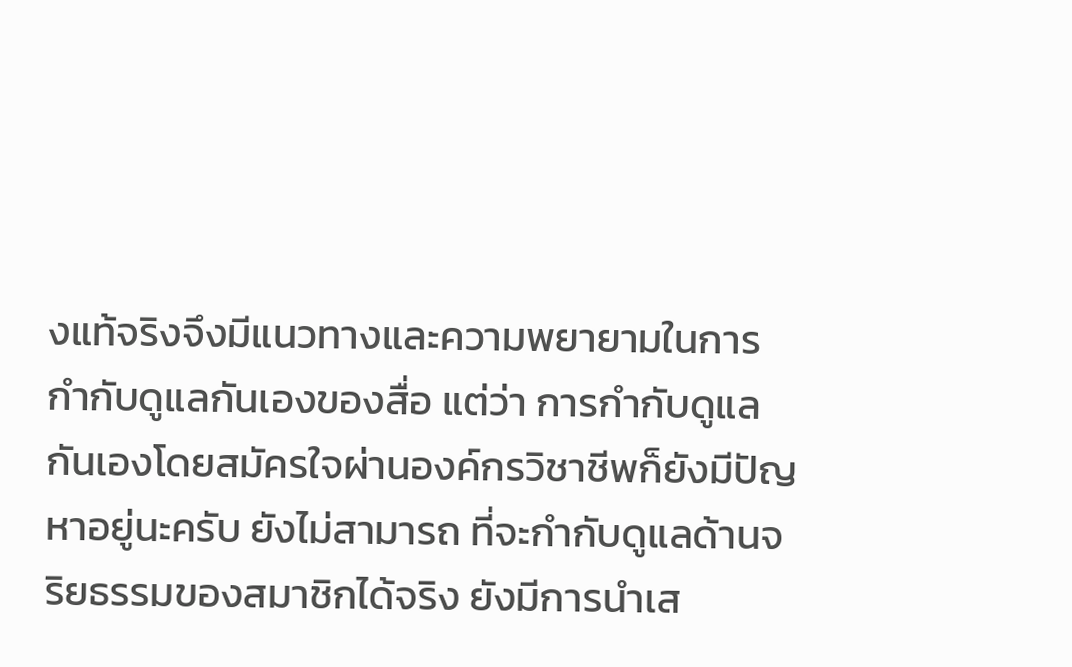งแท้จริงจึงมีแนวทางและความพยายามในการกํากับดูแลกันเองของสื่อ แต่ว่า การกํากับดูแลกันเองโดยสมัครใจผ่านองค์กรวิชาชีพก็ยังมีปัญหาอยู่นะครับ ยังไม่สามารถ ที่จะกํากับดูแลด้านจริยธรรมของสมาชิกได้จริง ยังมีการนําเส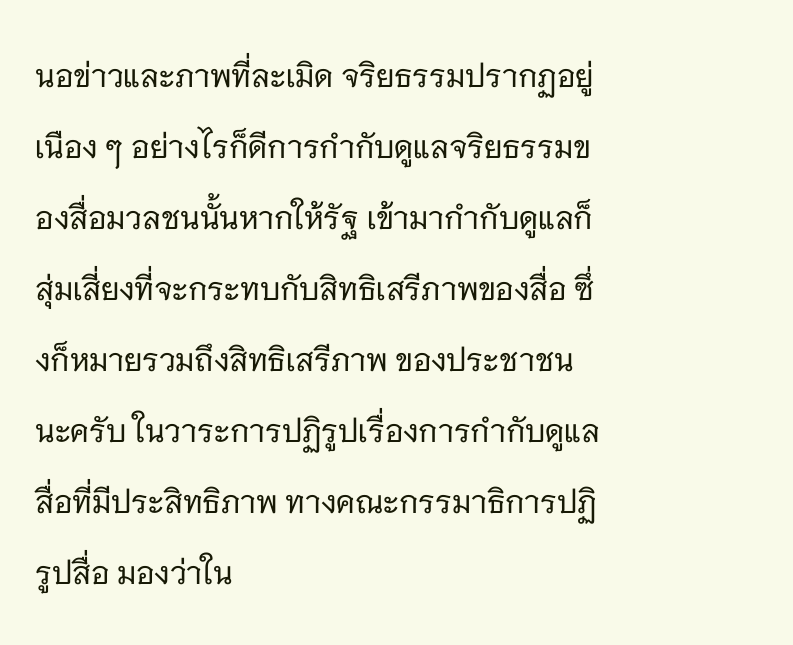นอข่าวและภาพที่ละเมิด จริยธรรมปรากฏอยู่เนือง ๆ อย่างไรก็ดีการกํากับดูแลจริยธรรมของสื่อมวลชนนั้นหากให้รัฐ เข้ามากํากับดูแลก็สุ่มเสี่ยงที่จะกระทบกับสิทธิเสรีภาพของสื่อ ซึ่งก็หมายรวมถึงสิทธิเสรีภาพ ของประชาชนนะครับ ในวาระการปฏิรูปเรื่องการกํากับดูแลสื่อที่มีประสิทธิภาพ ทางคณะกรรมาธิการปฏิรูปสื่อ มองว่าใน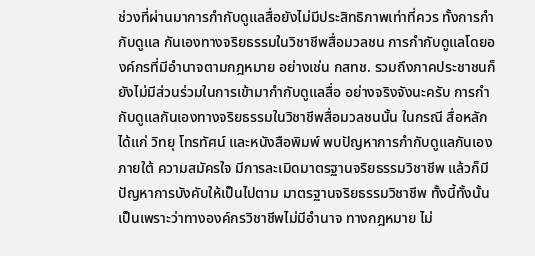ช่วงที่ผ่านมาการกํากับดูแลสื่อยังไม่มีประสิทธิภาพเท่าที่ควร ทั้งการกํากับดูแล กันเองทางจริยธรรมในวิชาชีพสื่อมวลชน การกํากับดูแลโดยองค์กรที่มีอํานาจตามกฎหมาย อย่างเช่น กสทช. รวมถึงภาคประชาชนก็ยังไม่มีส่วนร่วมในการเข้ามากํากับดูแลสื่อ อย่างจริงจังนะครับ การกํากับดูแลกันเองทางจริยธรรมในวิชาชีพสื่อมวลชนนั้น ในกรณี สื่อหลัก ได้แก่ วิทยุ โทรทัศน์ และหนังสือพิมพ์ พบปัญหาการกํากับดูแลกันเองภายใต้ ความสมัครใจ มีการละเมิดมาตรฐานจริยธรรมวิชาชีพ แล้วก็มีปัญหาการบังคับให้เป็นไปตาม มาตรฐานจริยธรรมวิชาชีพ ทั้งนี้ทั้งนั้นเป็นเพราะว่าทางองค์กรวิชาชีพไม่มีอํานาจ ทางกฎหมาย ไม่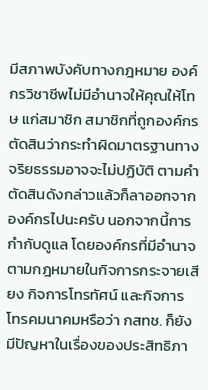มีสภาพบังคับทางกฎหมาย องค์กรวิชาชีพไม่มีอํานาจให้คุณให้โทษ แก่สมาชิก สมาชิกที่ถูกองค์กรตัดสินว่ากระทําผิดมาตรฐานทางจริยธรรมอาจจะไม่ปฏิบัติ ตามคําตัดสินดังกล่าวแล้วก็ลาออกจากองค์กรไปนะครับ นอกจากนี้การกํากับดูแล โดยองค์กรที่มีอํานาจตามกฎหมายในกิจการกระจายเสียง กิจการโทรทัศน์ และกิจการ โทรคมนาคมหรือว่า กสทช. ก็ยังมีปัญหาในเรื่องของประสิทธิภา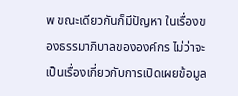พ ขณะเดียวกันก็มีปัญหา ในเรื่องของธรรมาภิบาลขององค์กร ไม่ว่าจะเป็นเรื่องเกี่ยวกับการเปิดเผยข้อมูล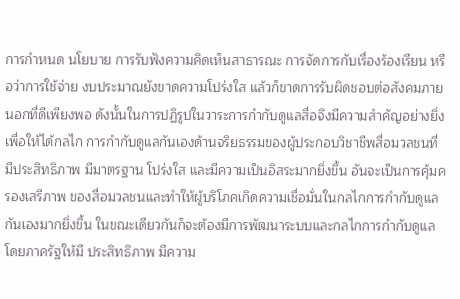การกําหนด นโยบาย การรับฟังความคิดเห็นสาธารณะ การจัดการกับเรื่องร้องเรียน หรือว่าการใช้จ่าย งบประมาณยังขาดความโปร่งใส แล้วก็ขาดการรับผิดชอบต่อสังคมภายนอกที่ดีเพียงพอ ดังนั้นในการปฏิรูปในวาระการกํากับดูแลสื่อจึงมีความสําคัญอย่างยิ่ง เพื่อให้ได้กลไก การกํากับดูแลกันเองด้านจริยธรรมของผู้ประกอบวิชาชีพสื่อมวลชนที่มีประสิทธิภาพ มีมาตรฐาน โปร่งใส และมีความเป็นอิสระมากยิ่งขึ้น อันจะเป็นการคุ้มครองเสรีภาพ ของสื่อมวลชนและทําให้ผู้บริโภคเกิดความเชื่อมั่นในกลไกการกํากับดูแลกันเองมากยิ่งขึ้น ในขณะเดียวกันก็จะต้องมีการพัฒนาระบบและกลไกการกํากับดูแลโดยภาครัฐให้มี ประสิทธิภาพ มีความ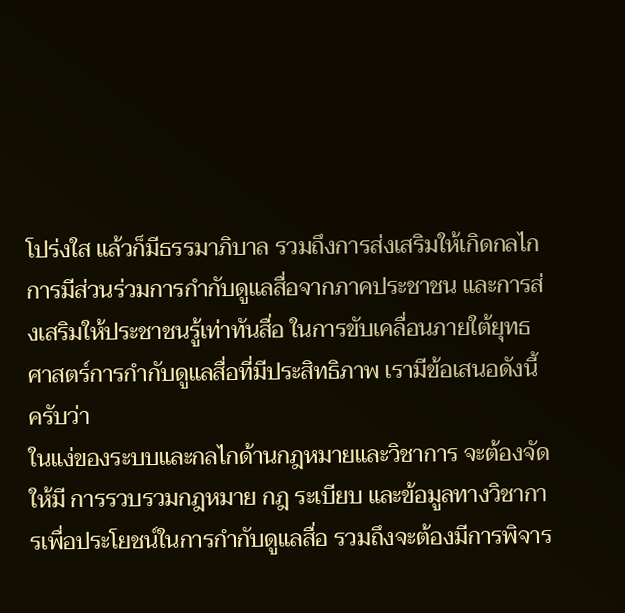โปร่งใส แล้วก็มีธรรมาภิบาล รวมถึงการส่งเสริมให้เกิดกลไก การมีส่วนร่วมการกํากับดูแลสื่อจากภาคประชาชน และการส่งเสริมให้ประชาชนรู้เท่าทันสื่อ ในการขับเคลื่อนภายใต้ยุทธศาสตร์การกํากับดูแลสื่อที่มีประสิทธิภาพ เรามีข้อเสนอดังนี้ ครับว่า
ในแง่ของระบบและกลไกด้านกฎหมายและวิชาการ จะต้องจัดให้มี การรวบรวมกฎหมาย กฎ ระเบียบ และข้อมูลทางวิชาการเพื่อประโยชน์ในการกํากับดูแลสื่อ รวมถึงจะต้องมีการพิจาร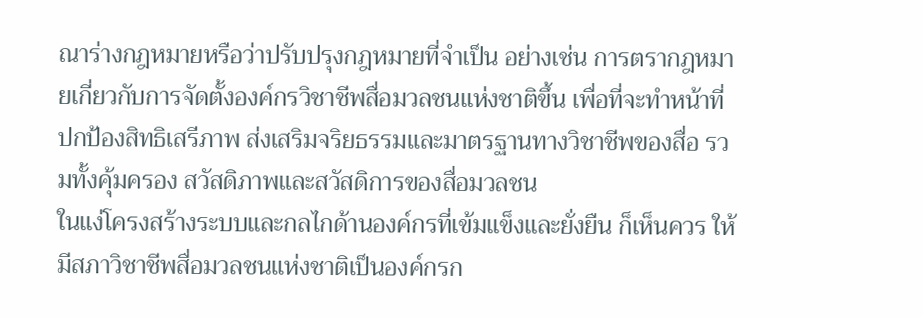ณาร่างกฎหมายหรือว่าปรับปรุงกฎหมายที่จําเป็น อย่างเช่น การตรากฎหมายเกี่ยวกับการจัดตั้งองค์กรวิชาชีพสื่อมวลชนแห่งชาติขึ้น เพื่อที่จะทําหน้าที่ ปกป้องสิทธิเสรีภาพ ส่งเสริมจริยธรรมและมาตรฐานทางวิชาชีพของสื่อ รวมทั้งคุ้มครอง สวัสดิภาพและสวัสดิการของสื่อมวลชน
ในแง่โครงสร้างระบบและกลไกด้านองค์กรที่เข้มแข็งและยั่งยืน ก็เห็นควร ให้มีสภาวิชาชีพสื่อมวลชนแห่งชาติเป็นองค์กรก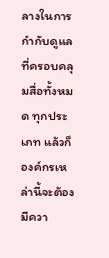ลางในการกํากับดูแลที่ครอบคลุมสื่อทั้งหมด ทุกประเภท แล้วก็องค์กรเหล่านี้จะต้องมีควา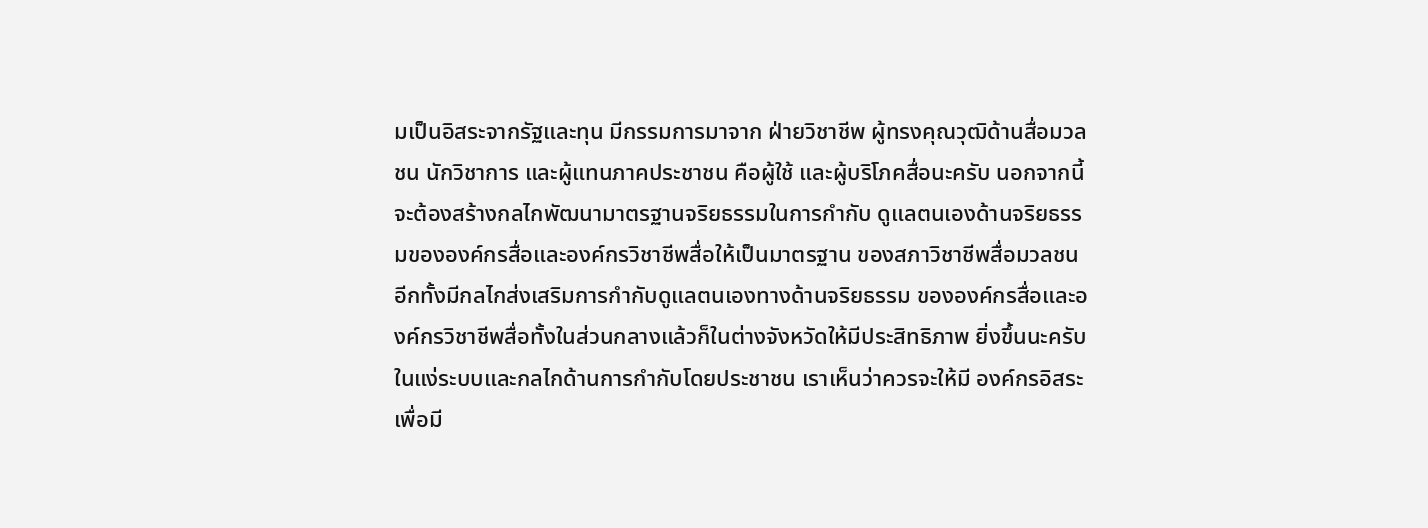มเป็นอิสระจากรัฐและทุน มีกรรมการมาจาก ฝ่ายวิชาชีพ ผู้ทรงคุณวุฒิด้านสื่อมวลชน นักวิชาการ และผู้แทนภาคประชาชน คือผู้ใช้ และผู้บริโภคสื่อนะครับ นอกจากนี้จะต้องสร้างกลไกพัฒนามาตรฐานจริยธรรมในการกํากับ ดูแลตนเองด้านจริยธรรมขององค์กรสื่อและองค์กรวิชาชีพสื่อให้เป็นมาตรฐาน ของสภาวิชาชีพสื่อมวลชน อีกทั้งมีกลไกส่งเสริมการกํากับดูแลตนเองทางด้านจริยธรรม ขององค์กรสื่อและองค์กรวิชาชีพสื่อทั้งในส่วนกลางแล้วก็ในต่างจังหวัดให้มีประสิทธิภาพ ยิ่งขึ้นนะครับ
ในแง่ระบบและกลไกด้านการกํากับโดยประชาชน เราเห็นว่าควรจะให้มี องค์กรอิสระเพื่อมี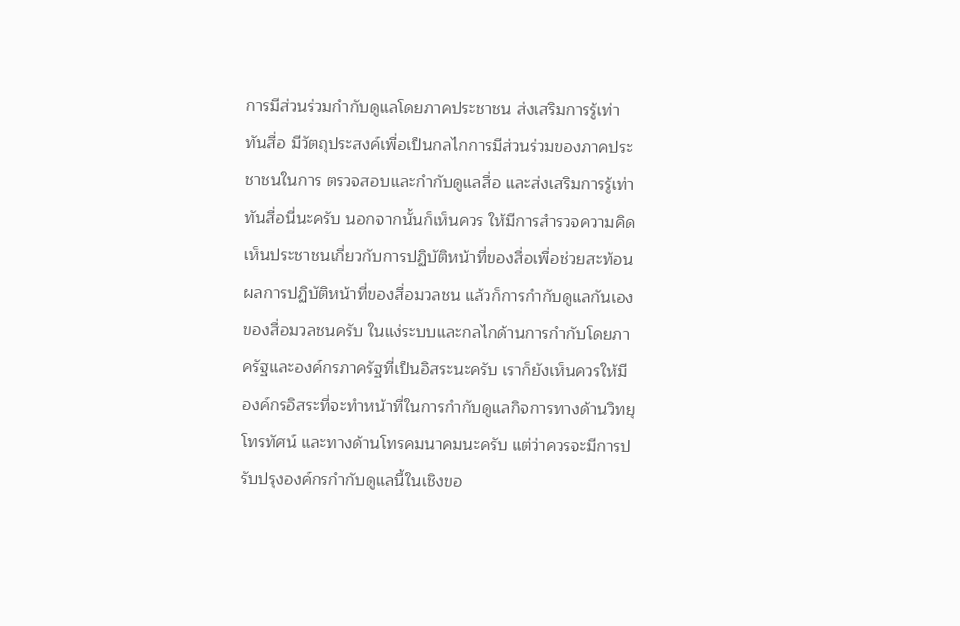การมีส่วนร่วมกํากับดูแลโดยภาคประชาชน ส่งเสริมการรู้เท่าทันสื่อ มีวัตถุประสงค์เพื่อเป็นกลไกการมีส่วนร่วมของภาคประชาชนในการ ตรวจสอบและกํากับดูแลสื่อ และส่งเสริมการรู้เท่าทันสื่อนี่นะครับ นอกจากนั้นก็เห็นควร ให้มีการสํารวจความคิดเห็นประชาชนเกี่ยวกับการปฏิบัติหน้าที่ของสื่อเพื่อช่วยสะท้อน ผลการปฏิบัติหน้าที่ของสื่อมวลชน แล้วก็การกํากับดูแลกันเองของสื่อมวลชนครับ ในแง่ระบบและกลไกด้านการกํากับโดยภาครัฐและองค์กรภาครัฐที่เป็นอิสระนะครับ เราก็ยังเห็นควรให้มีองค์กรอิสระที่จะทําหน้าที่ในการกํากับดูแลกิจการทางด้านวิทยุโทรทัศน์ และทางด้านโทรคมนาคมนะครับ แต่ว่าควรจะมีการปรับปรุงองค์กรกํากับดูแลนี้ในเชิงขอ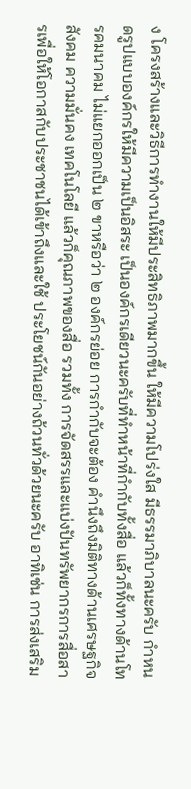ง โครงสร้างและวิธีการทํางานให้มีประสิทธิภาพมากขึ้น ให้มีความโปร่งใส มีธรรมาภิบาลนะครับ กําหนดรูปแบบองค์กรให้มีความเป็นอิสระ เป็นองค์กรเดียวนะครับที่ทําหน้าที่กํากับทั้งสื่อ แล้วก็ทั้งทางด้านโทรคมนาคม ไม่แยกออกเป็น ๒ ขาหรือว่า ๒ องค์กรย่อย การกํากับจะต้อง คํานึงถึงมิติทางด้านเศรษฐกิจ สังคม ความมั่นคง เทคโนโลยี แล้วก็คุณภาพของสื่อ รวมทั้ง การจัดสรรและแบ่งปันทรัพยากรการสื่อสารเพื่อให้โอกาสกับประชาชนได้เข้าถึงและใช้ ประโยชน์กันอย่างถ้วนทั่วด้วยนะครับ อาทิเช่น การส่งเสริม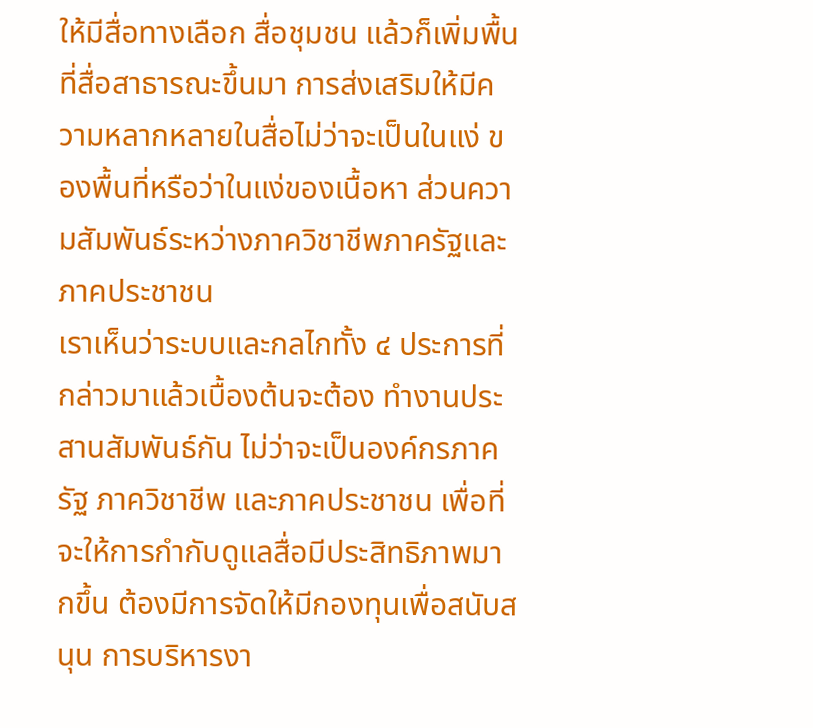ให้มีสื่อทางเลือก สื่อชุมชน แล้วก็เพิ่มพื้นที่สื่อสาธารณะขึ้นมา การส่งเสริมให้มีความหลากหลายในสื่อไม่ว่าจะเป็นในแง่ ของพื้นที่หรือว่าในแง่ของเนื้อหา ส่วนความสัมพันธ์ระหว่างภาควิชาชีพภาครัฐและภาคประชาชน
เราเห็นว่าระบบและกลไกทั้ง ๔ ประการที่กล่าวมาแล้วเบื้องต้นจะต้อง ทํางานประสานสัมพันธ์กัน ไม่ว่าจะเป็นองค์กรภาครัฐ ภาควิชาชีพ และภาคประชาชน เพื่อที่จะให้การกํากับดูแลสื่อมีประสิทธิภาพมากขึ้น ต้องมีการจัดให้มีกองทุนเพื่อสนับสนุน การบริหารงา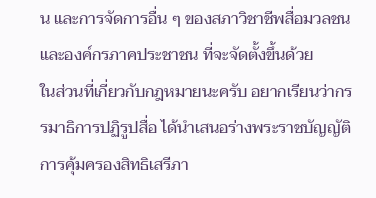น และการจัดการอื่น ๆ ของสภาวิชาชีพสื่อมวลชน และองค์กรภาคประชาชน ที่จะจัดตั้งขึ้นด้วย
ในส่วนที่เกี่ยวกับกฎหมายนะครับ อยากเรียนว่ากรรมาธิการปฏิรูปสื่อ ได้นําเสนอร่างพระราชบัญญัติการคุ้มครองสิทธิเสรีภา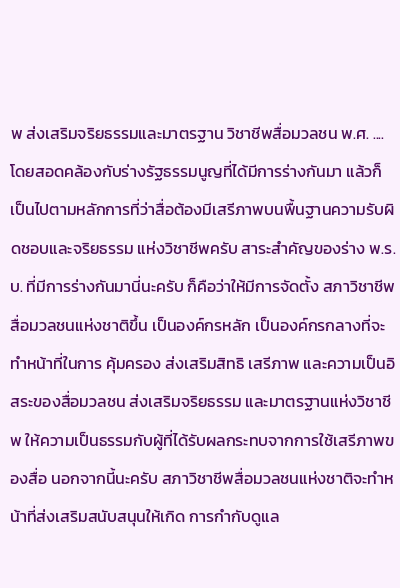พ ส่งเสริมจริยธรรมและมาตรฐาน วิชาชีพสื่อมวลชน พ.ศ. .... โดยสอดคล้องกับร่างรัฐธรรมนูญที่ได้มีการร่างกันมา แล้วก็เป็นไปตามหลักการที่ว่าสื่อต้องมีเสรีภาพบนพื้นฐานความรับผิดชอบและจริยธรรม แห่งวิชาชีพครับ สาระสําคัญของร่าง พ.ร.บ. ที่มีการร่างกันมานี่นะครับ ก็คือว่าให้มีการจัดตั้ง สภาวิชาชีพสื่อมวลชนแห่งชาติขึ้น เป็นองค์กรหลัก เป็นองค์กรกลางที่จะทําหน้าที่ในการ คุ้มครอง ส่งเสริมสิทธิ เสรีภาพ และความเป็นอิสระของสื่อมวลชน ส่งเสริมจริยธรรม และมาตรฐานแห่งวิชาชีพ ให้ความเป็นธรรมกับผู้ที่ได้รับผลกระทบจากการใช้เสรีภาพของสื่อ นอกจากนี้นะครับ สภาวิชาชีพสื่อมวลชนแห่งชาติจะทําหน้าที่ส่งเสริมสนับสนุนให้เกิด การกํากับดูแล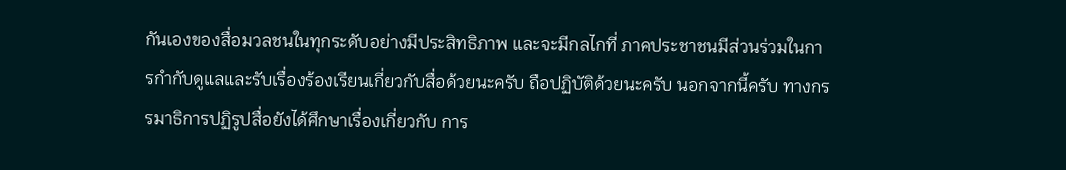กันเองของสื่อมวลชนในทุกระดับอย่างมีประสิทธิภาพ และจะมีกลไกที่ ภาคประชาชนมีส่วนร่วมในการกํากับดูแลและรับเรื่องร้องเรียนเกี่ยวกับสื่อด้วยนะครับ ถือปฏิบัติด้วยนะครับ นอกจากนี้ครับ ทางกรรมาธิการปฏิรูปสื่อยังได้ศึกษาเรื่องเกี่ยวกับ การ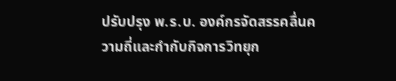ปรับปรุง พ.ร.บ. องค์กรจัดสรรคลื่นความถี่และกํากับกิจการวิทยุก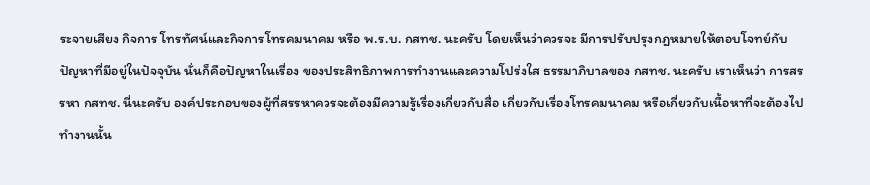ระจายเสียง กิจการ โทรทัศน์และกิจการโทรคมนาคม หรือ พ.ร.บ. กสทช. นะครับ โดยเห็นว่าควรจะ มีการปรับปรุงกฎหมายให้ตอบโจทย์กับปัญหาที่มีอยู่ในปัจจุบัน นั่นก็คือปัญหาในเรื่อง ของประสิทธิภาพการทํางานและความโปร่งใส ธรรมาภิบาลของ กสทช. นะครับ เราเห็นว่า การสรรหา กสทช. นี่นะครับ องค์ประกอบของผู้ที่สรรหาควรจะต้องมีความรู้เรื่องเกี่ยวกับสื่อ เกี่ยวกับเรื่องโทรคมนาคม หรือเกี่ยวกับเนื้อหาที่จะต้องไปทํางานนั้น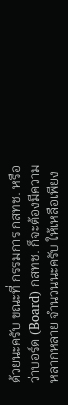ด้วยนะครับ ขณะที่ กรรมการ กสทช. หรือว่าบอร์ด (Board) กสทช. ก็จะต้องมีความหลากหลาย จํานวนนะครับ ให้เหลือเพียง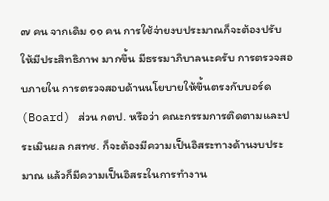๗ คน จากเดิม ๑๑ คน การใช้จ่ายงบประมาณก็จะต้องปรับให้มีประสิทธิภาพ มากขึ้น มีธรรมาภิบาลนะครับ การตรวจสอบภายใน การตรวจสอบด้านนโยบายให้ขึ้นตรงกับบอร์ด (Board) ส่วน กตป. หรือว่า คณะกรรมการติดตามและประเมินผล กสทช. ก็จะต้องมีความเป็นอิสระทางด้านงบประมาณ แล้วก็มีความเป็นอิสระในการทํางาน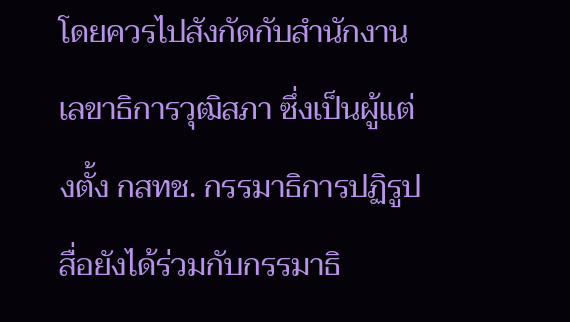โดยควรไปสังกัดกับสํานักงานเลขาธิการวุฒิสภา ซึ่งเป็นผู้แต่งตั้ง กสทช. กรรมาธิการปฏิรูปสื่อยังได้ร่วมกับกรรมาธิ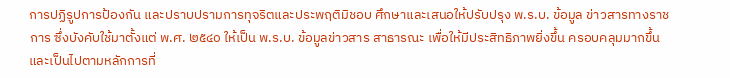การปฏิรูปการป้องกัน และปราบปรามการทุจริตและประพฤติมิชอบ ศึกษาและเสนอให้ปรับปรุง พ.ร.บ. ข้อมูล ข่าวสารทางราชการ ซึ่งบังคับใช้มาตั้งแต่ พ.ศ. ๒๕๔๐ ให้เป็น พ.ร.บ. ข้อมูลข่าวสาร สาธารณะ เพื่อให้มีประสิทธิภาพยิ่งขึ้น ครอบคลุมมากขึ้น และเป็นไปตามหลักการที่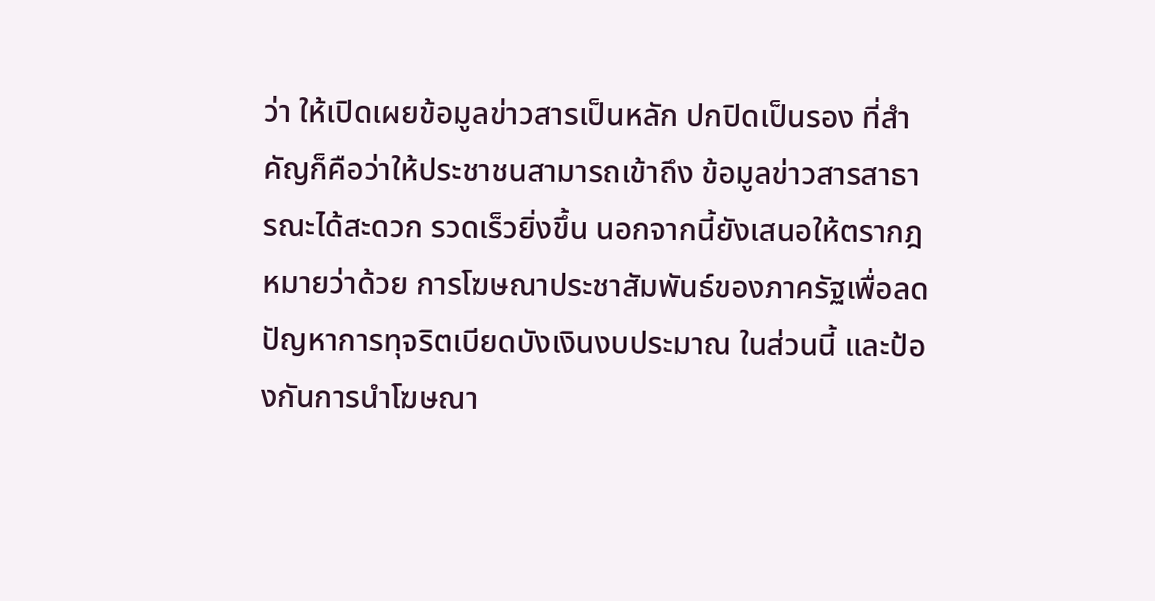ว่า ให้เปิดเผยข้อมูลข่าวสารเป็นหลัก ปกปิดเป็นรอง ที่สําคัญก็คือว่าให้ประชาชนสามารถเข้าถึง ข้อมูลข่าวสารสาธารณะได้สะดวก รวดเร็วยิ่งขึ้น นอกจากนี้ยังเสนอให้ตรากฎหมายว่าด้วย การโฆษณาประชาสัมพันธ์ของภาครัฐเพื่อลดปัญหาการทุจริตเบียดบังเงินงบประมาณ ในส่วนนี้ และป้องกันการนําโฆษณา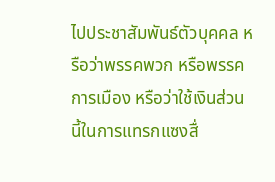ไปประชาสัมพันธ์ตัวบุคคล หรือว่าพรรคพวก หรือพรรคการเมือง หรือว่าใช้เงินส่วนนี้ในการแทรกแซงสื่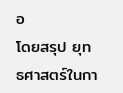อ
โดยสรุป ยุทธศาสตร์ในกา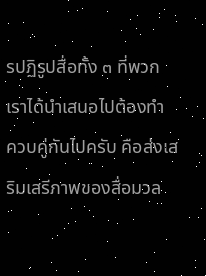รปฏิรูปสื่อทั้ง ๓ ที่พวกเราได้นําเสนอไปต้องทํา ควบคู่กันไปครับ คือส่งเสริมเสรีภาพของสื่อมวล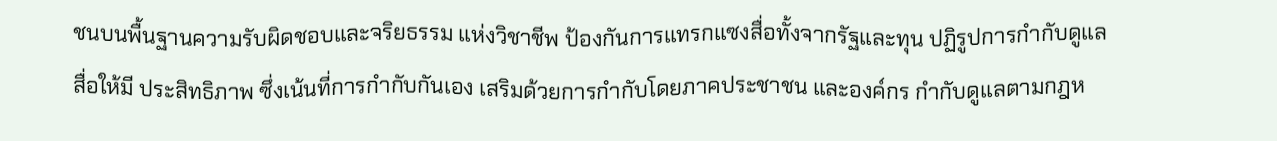ชนบนพื้นฐานความรับผิดชอบและจริยธรรม แห่งวิชาชีพ ป้องกันการแทรกแซงสื่อทั้งจากรัฐและทุน ปฏิรูปการกํากับดูแลสื่อให้มี ประสิทธิภาพ ซึ่งเน้นที่การกํากับกันเอง เสริมด้วยการกํากับโดยภาคประชาชน และองค์กร กํากับดูแลตามกฎห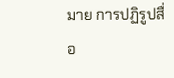มาย การปฏิรูปสื่อ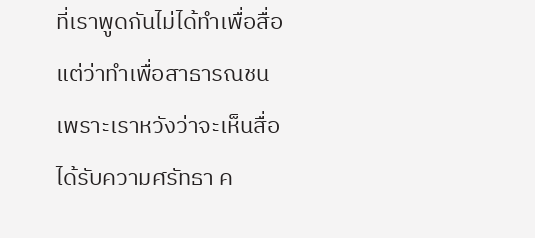ที่เราพูดกันไม่ได้ทําเพื่อสื่อ แต่ว่าทําเพื่อสาธารณชน เพราะเราหวังว่าจะเห็นสื่อได้รับความศรัทธา ค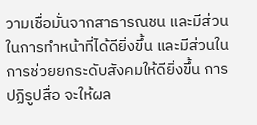วามเชื่อมั่นจากสาธารณชน และมีส่วน ในการทําหน้าที่ได้ดียิ่งขึ้น และมีส่วนในการช่วยยกระดับสังคมให้ดียิ่งขึ้น การปฏิรูปสื่อ จะให้ผล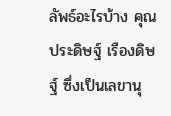ลัพธ์อะไรบ้าง คุณประดิษฐ์ เรืองดิษฐ์ ซึ่งเป็นเลขานุ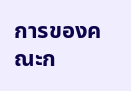การของคณะก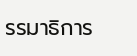รรมาธิการ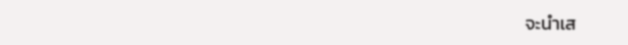จะนําเส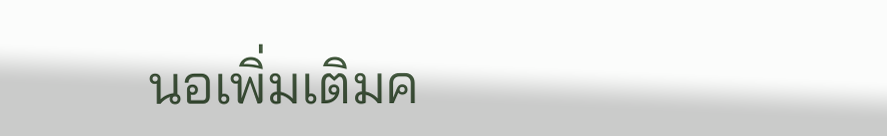นอเพิ่มเติมค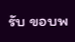รับ ขอบพ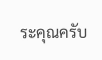ระคุณครับ